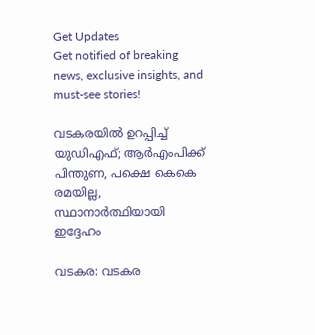Get Updates
Get notified of breaking news, exclusive insights, and must-see stories!

വടകരയില്‍ ഉറപ്പിച്ച് യുഡിഎഫ്; ആര്‍എംപിക്ക് പിന്തുണ, പക്ഷെ കെകെ രമയില്ല, സ്ഥാനാര്‍ത്ഥിയായി ഇദ്ദേഹം

വടകര: വടകര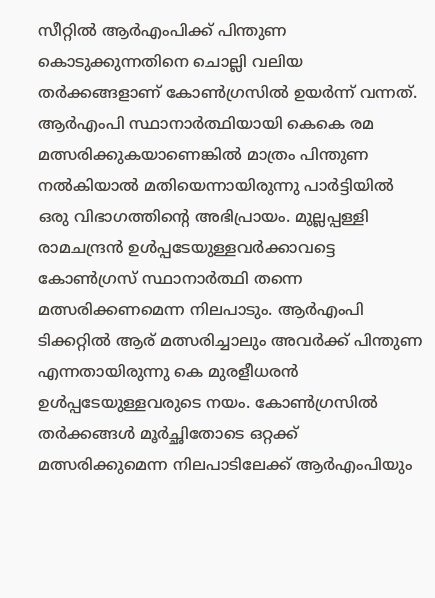സീറ്റില്‍ ആര്‍എംപിക്ക് പിന്തുണ കൊടുക്കുന്നതിനെ ചൊല്ലി വലിയ തര്‍ക്കങ്ങളാണ് കോണ്‍ഗ്രസില്‍ ഉയര്‍ന്ന് വന്നത്. ആര്‍എംപി സ്ഥാനാര്‍ത്ഥിയായി കെകെ രമ മത്സരിക്കുകയാണെങ്കില്‍ മാത്രം പിന്തുണ നല്‍കിയാല്‍ മതിയെന്നായിരുന്നു പാര്‍ട്ടിയില്‍ ഒരു വിഭാഗത്തിന്‍റെ അഭിപ്രായം. മുല്ലപ്പള്ളി രാമചന്ദ്രന്‍ ഉള്‍പ്പടേയുള്ളവര്‍ക്കാവട്ടെ കോണ്‍ഗ്രസ് സ്ഥാനാര്‍ത്ഥി തന്നെ മത്സരിക്കണമെന്ന നിലപാടും. ആര്‍എംപി ടിക്കറ്റില്‍ ആര് മത്സരിച്ചാലും അവര്‍ക്ക് പിന്തുണ എന്നതായിരുന്നു കെ മുരളീധരന്‍ ഉള്‍പ്പടേയുള്ളവരുടെ നയം. കോണ്‍ഗ്രസില്‍ തര്‍ക്കങ്ങള്‍ മൂര്‍ച്ഛിതോടെ ഒറ്റക്ക് മത്സരിക്കുമെന്ന നിലപാടിലേക്ക് ആര്‍എംപിയും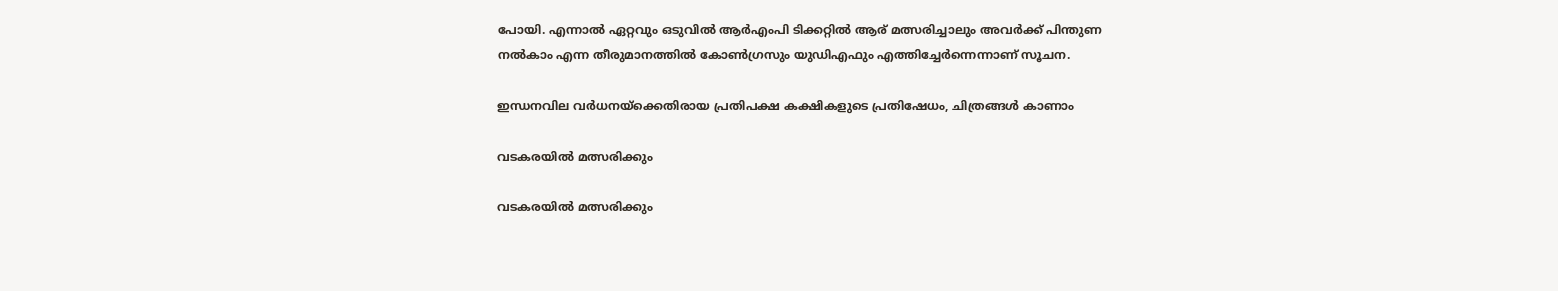പോയി. എന്നാല്‍ ഏറ്റവും ഒടുവില്‍ ആര്‍എംപി ടിക്കറ്റില്‍ ആര് മത്സരിച്ചാലും അവര്‍ക്ക് പിന്തുണ നല്‍കാം എന്ന തീരുമാനത്തില്‍ കോണ്‍ഗ്രസും യുഡിഎഫും എത്തിച്ചേര്‍ന്നെന്നാണ് സൂചന.

ഇന്ധനവില വര്‍ധനയ്‌ക്കെതിരായ പ്രതിപക്ഷ കക്ഷികളുടെ പ്രതിഷേധം, ചിത്രങ്ങള്‍ കാണാം

വടകരയില്‍ മത്സരിക്കും

വടകരയില്‍ മത്സരിക്കും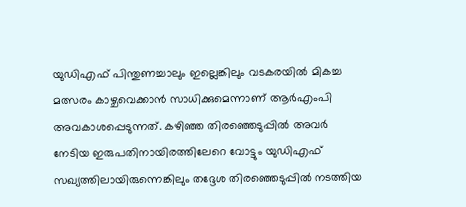യുഡിഎഫ് പിന്തുണച്ചാലും ഇല്ലെങ്കിലും വടകരയില്‍ മികച്ച മത്സരം കാഴ്ചവെക്കാന്‍ സാധിക്കുമെന്നാണ് ആര്‍എംപി അവകാശപ്പെടുന്നത്. കഴിഞ്ഞ തിരഞ്ഞെടുപ്പില്‍ അവര്‍ നേടിയ ഇരുപതിനായിരത്തിലേറെ വോട്ടും യുഡിഎഫ് സഖ്യത്തിലായിരുന്നെങ്കിലും തദ്ദേശ തിരഞ്ഞെടുപ്പില്‍ നടത്തിയ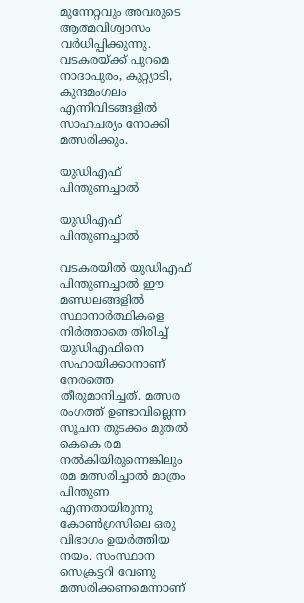മുന്നേറ്റവും അവരുടെ ആത്മവിശ്വാസം വര്‍ധിപ്പിക്കുന്നു. വടകരയ്ക്ക് പുറമെ നാദാപുരം, കുറ്റ്യാടി, കുന്ദമംഗലം എന്നിവിടങ്ങളില്‍ സാഹചര്യം നോക്കി മത്സരിക്കും.

യുഡിഎഫ് പിന്തുണച്ചാല്‍

യുഡിഎഫ് പിന്തുണച്ചാല്‍

വടകരയില്‍ യുഡിഎഫ് പിന്തുണച്ചാല്‍ ഈ മണ്ഡലങ്ങളില്‍ സ്ഥാനാര്‍ത്ഥികളെ നിര്‍ത്താതെ തിരിച്ച് യുഡിഎഫിനെ സഹായിക്കാനാണ് നേരത്തെ തീരുമാനിച്ചത്. മത്സര രംഗത്ത് ഉണ്ടാവില്ലെന്ന സൂചന തുടക്കം മുതല്‍ കെകെ രമ നല്‍കിയിരുന്നെങ്കിലും രമ മത്സരിച്ചാല്‍ മാത്രം പിന്തുണ എന്നതായിരുന്നു കോണ്‍ഗ്രസിലെ ഒരു വിഭാഗം ഉയര്‍ത്തിയ നയം. സംസ്ഥാന സെക്രട്ടറി വേണു മത്സരിക്കണമെന്നാണ്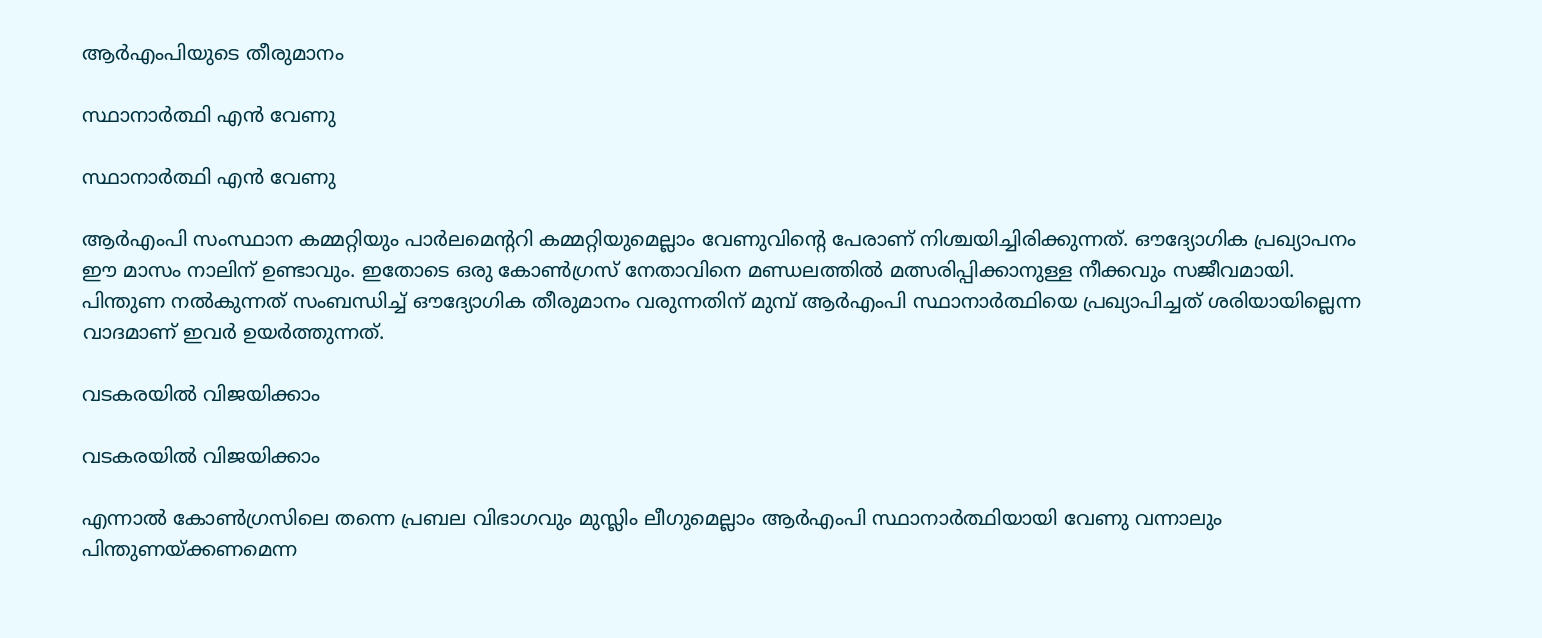ആര്‍എംപിയുടെ തീരുമാനം

സ്ഥാനാര്‍ത്ഥി എന്‍ വേണു

സ്ഥാനാര്‍ത്ഥി എന്‍ വേണു

ആര്‍എംപി സംസ്ഥാന കമ്മറ്റിയും പാര്‍ലമെന്‍ററി കമ്മറ്റിയുമെല്ലാം വേണുവിന്‍റെ പേരാണ് നിശ്ചയിച്ചിരിക്കുന്നത്. ഔദ്യോഗിക പ്രഖ്യാപനം ഈ മാസം നാലിന് ഉണ്ടാവും. ഇതോടെ ഒരു കോണ്‍ഗ്രസ് നേതാവിനെ മണ്ഡലത്തില്‍ മത്സരിപ്പിക്കാനുള്ള നീക്കവും സജീവമായി. പിന്തുണ നല്‍കുന്നത് സംബന്ധിച്ച് ഔദ്യോഗിക തീരുമാനം വരുന്നതിന് മുമ്പ് ആര്‍എംപി സ്ഥാനാര്‍ത്ഥിയെ പ്രഖ്യാപിച്ചത് ശരിയായില്ലെന്ന വാദമാണ് ഇവര്‍ ഉയര്‍ത്തുന്നത്.

വടകരയില്‍ വിജയിക്കാം

വടകരയില്‍ വിജയിക്കാം

എന്നാല്‍ കോണ്‍ഗ്രസിലെ തന്നെ പ്രബല വിഭാഗവും മുസ്ലിം ലീഗുമെല്ലാം ആര്‍എംപി സ്ഥാനാര്‍ത്ഥിയായി വേണു വന്നാലും പിന്തുണയ്ക്കണമെന്ന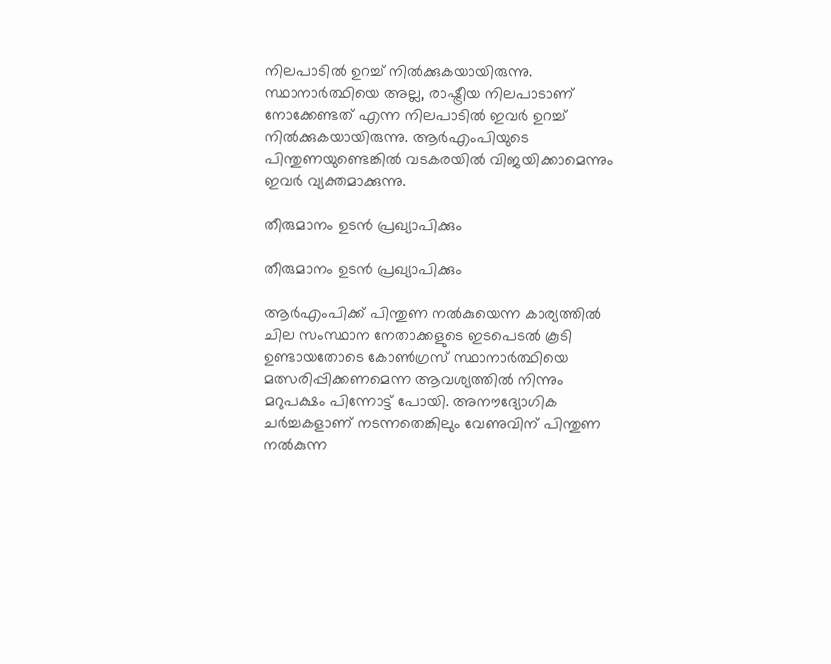നിലപാടില്‍ ഉറച്ച് നില്‍ക്കുകയായിരുന്നു. സ്ഥാനാര്‍ത്ഥിയെ അല്ല, രാഷ്ട്രീയ നിലപാടാണ് നോക്കേണ്ടത് എന്ന നിലപാടില്‍ ഇവര്‍ ഉറച്ച് നില്‍ക്കുകയായിരുന്നു. ആര്‍എംപിയുടെ പിന്തുണയുണ്ടെങ്കില്‍ വടകരയില്‍ വിജയിക്കാമെന്നും ഇവര്‍ വ്യക്തമാക്കുന്നു.

തീരുമാനം ഉടന്‍ പ്രഖ്യാപിക്കും

തീരുമാനം ഉടന്‍ പ്രഖ്യാപിക്കും

ആര്‍എംപിക്ക് പിന്തുണ നല്‍കുയെന്ന കാര്യത്തില്‍ ചില സംസ്ഥാന നേതാക്കളുടെ ഇടപെടല്‍ കൂടി ഉണ്ടായതോടെ കോണ്‍ഗ്രസ് സ്ഥാനാര്‍ത്ഥിയെ മത്സരിപ്പിക്കണമെന്ന ആവശ്യത്തില്‍ നിന്നും മറുപക്ഷം പിന്നോട്ട് പോയി. അനൗദ്യോഗിക ചര്‍ച്ചകളാണ് നടന്നതെങ്കിലും വേണുവിന് പിന്തുണ നല്‍കുന്ന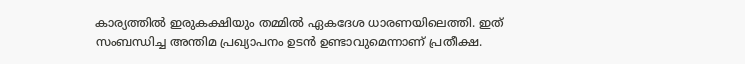കാര്യത്തില്‍ ഇരുകക്ഷിയും തമ്മില്‍ ഏകദേശ ധാരണയിലെത്തി. ഇത് സംബന്ധിച്ച അന്തിമ പ്രഖ്യാപനം ഉടന്‍ ഉണ്ടാവുമെന്നാണ് പ്രതീക്ഷ.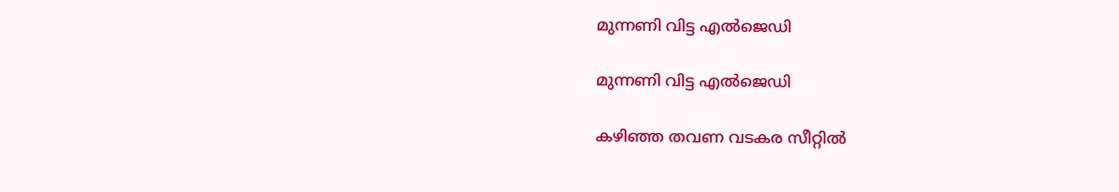മുന്നണി വിട്ട എല്‍ജെഡി

മുന്നണി വിട്ട എല്‍ജെഡി

കഴിഞ്ഞ തവണ വടകര സീറ്റില്‍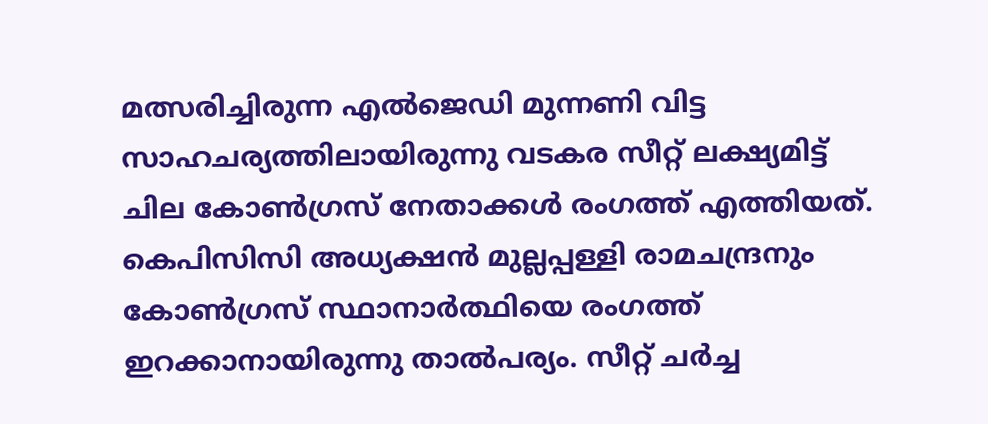മത്സരിച്ചിരുന്ന എല്‍ജെഡി മുന്നണി വിട്ട സാഹചര്യത്തിലായിരുന്നു വടകര സീറ്റ് ലക്ഷ്യമിട്ട് ചില കോണ്‍ഗ്രസ് നേതാക്കള്‍ രംഗത്ത് എത്തിയത്. കെപിസിസി അധ്യക്ഷന്‍ മുല്ലപ്പള്ളി രാമചന്ദ്രനും കോണ്‍ഗ്രസ് സ്ഥാനാര്‍ത്ഥിയെ രംഗത്ത് ഇറക്കാനായിരുന്നു താല്‍പര്യം. സീറ്റ് ചര്‍ച്ച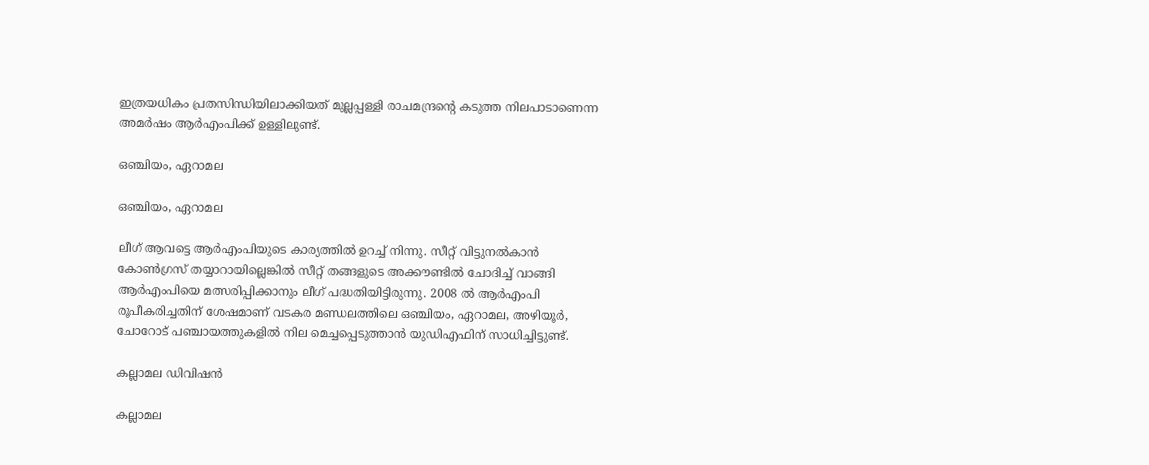ഇത്രയധികം പ്രതസിന്ധിയിലാക്കിയത് മുല്ലപ്പള്ളി രാചമന്ദ്രന്‍റെ കടുത്ത നിലപാടാണെന്ന അമര്‍ഷം ആര്‍എംപിക്ക് ഉള്ളിലുണ്ട്.

ഒഞ്ചിയം, ഏറാമല

ഒഞ്ചിയം, ഏറാമല

ലീഗ് ആവട്ടെ ആര്‍എംപിയുടെ കാര്യത്തില്‍ ഉറച്ച് നിന്നു. സീറ്റ് വിട്ടുനല്‍കാന്‍ കോണ്‍ഗ്രസ് തയ്യാറായില്ലെങ്കില്‍ സീറ്റ് തങ്ങളുടെ അക്കൗണ്ടില്‍ ചോദിച്ച് വാങ്ങി ആര്‍എംപിയെ മത്സരിപ്പിക്കാനും ലീഗ് പദ്ധതിയിട്ടിരുന്നു. 2008 ല്‍ ആര്‍എംപി രൂപീകരിച്ചതിന് ശേഷമാണ് വടകര മണ്ഡലത്തിലെ ഒഞ്ചിയം, ഏറാമല, അഴിയൂര്‍, ചോറോട് പഞ്ചായത്തുകളില്‍ നില മെച്ചപ്പെടുത്താന്‍ യുഡിഎഫിന് സാധിച്ചിട്ടുണ്ട്.

കല്ലാമല ഡിവിഷന്‍

കല്ലാമല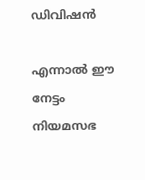ഡിവിഷന്‍

എന്നാല്‍ ഈ നേട്ടം നിയമസഭ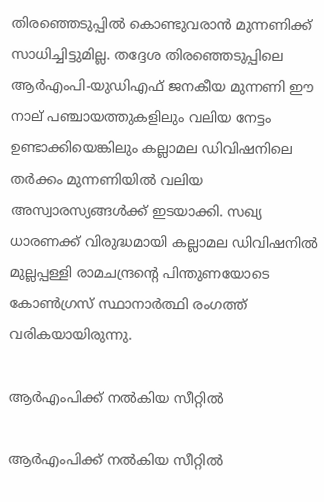തിരഞ്ഞെടുപ്പില്‍ കൊണ്ടുവരാന്‍ മുന്നണിക്ക് സാധിച്ചിട്ടുമില്ല. തദ്ദേശ തിരഞ്ഞെടുപ്പിലെ ആര്‍എംപി-യുഡിഎഫ് ജനകീയ മുന്നണി ഈ നാല് പഞ്ചായത്തുകളിലും വലിയ നേട്ടം ഉണ്ടാക്കിയെങ്കിലും കല്ലാമല ഡിവിഷനിലെ തര്‍ക്കം മുന്നണിയില്‍ വലിയ അസ്വാരസ്യങ്ങള്‍ക്ക് ഇടയാക്കി. സഖ്യ ധാരണക്ക് വിരുദ്ധമായി കല്ലാമല ഡിവിഷനില്‍ മുല്ലപ്പള്ളി രാമചന്ദ്രന്‍റെ പിന്തുണയോടെ കോണ്‍ഗ്രസ് സ്ഥാനാര്‍ത്ഥി രംഗത്ത് വരികയായിരുന്നു.

ആര്‍എംപിക്ക് നല്‍കിയ സീറ്റില്‍

ആര്‍എംപിക്ക് നല്‍കിയ സീറ്റില്‍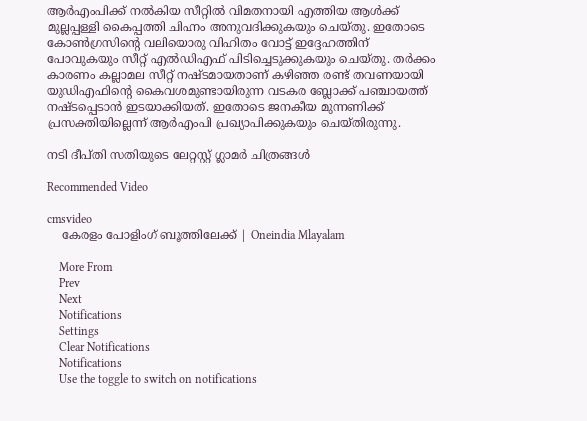ആര്‍എംപിക്ക് നല്‍കിയ സീറ്റില്‍ വിമതനായി എത്തിയ ആള്‍ക്ക് മുല്ലപ്പള്ളി കൈപ്പത്തി ചിഹ്നം അനുവദിക്കുകയും ചെയ്തു. ഇതോടെ കോണ്‍ഗ്രസിന്‍റെ വലിയൊരു വിഹിതം വോട്ട് ഇദ്ദേഹത്തിന് പോവുകയും സീറ്റ് എല്‍ഡിഎഫ് പിടിച്ചെടുക്കുകയും ചെയ്തു. തര്‍ക്കം കാരണം കല്ലാമല സീറ്റ് നഷ്ടമായതാണ് കഴിഞ്ഞ രണ്ട് തവണയായി യുഡിഎഫിന്‍റെ കൈവശമുണ്ടായിരുന്ന വടകര ബ്ലോക്ക് പഞ്ചായത്ത് നഷ്ടപ്പെടാന്‍ ഇടയാക്കിയത്. ഇതോടെ ജനകീയ മുന്നണിക്ക് പ്രസക്തിയില്ലെന്ന് ആര്‍എംപി പ്രഖ്യാപിക്കുകയും ചെയ്തിരുന്നു.

നടി ദീപ്തി സതിയുടെ ലേറ്റസ്റ്റ് ഗ്ലാമര്‍ ചിത്രങ്ങള്‍

Recommended Video

cmsvideo
    കേരളം പോളിംഗ് ബൂത്തിലേക്ക് | Oneindia Mlayalam

    More From
    Prev
    Next
    Notifications
    Settings
    Clear Notifications
    Notifications
    Use the toggle to switch on notifications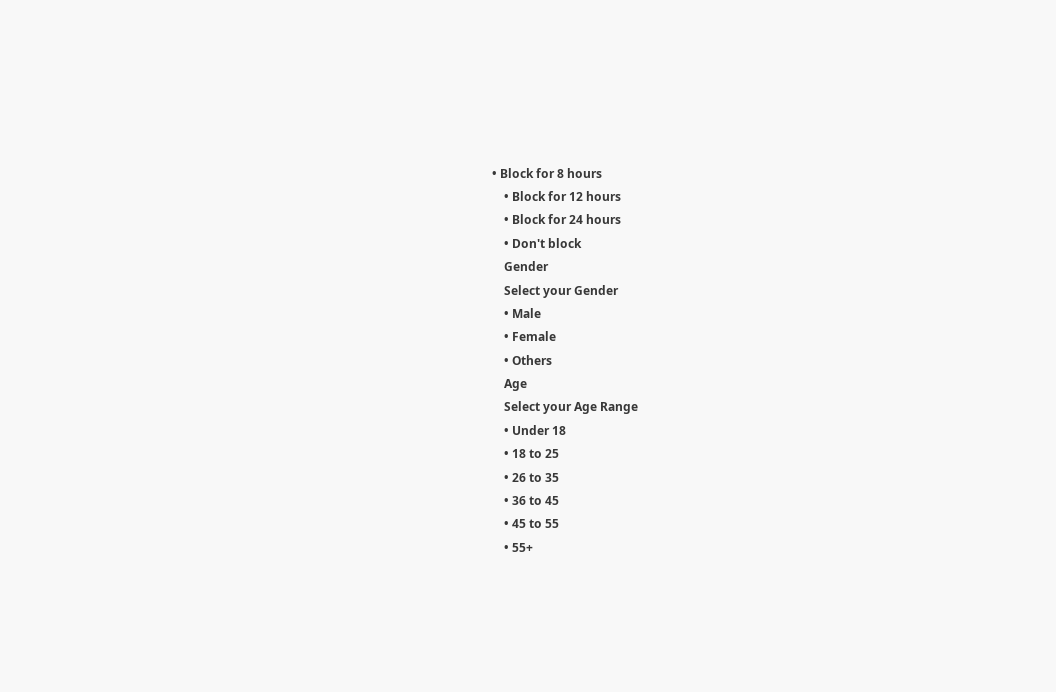• Block for 8 hours
    • Block for 12 hours
    • Block for 24 hours
    • Don't block
    Gender
    Select your Gender
    • Male
    • Female
    • Others
    Age
    Select your Age Range
    • Under 18
    • 18 to 25
    • 26 to 35
    • 36 to 45
    • 45 to 55
    • 55+